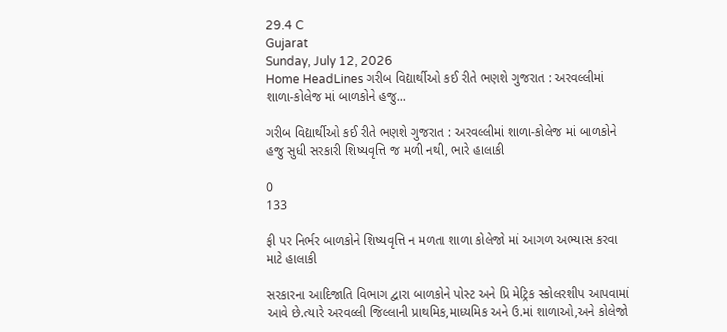29.4 C
Gujarat
Sunday, July 12, 2026
Home HeadLines ગરીબ વિદ્યાર્થીઓ કઈ રીતે ભણશે ગુજરાત : અરવલ્લીમાં શાળા-કોલેજ માં બાળકોને હજુ...

ગરીબ વિદ્યાર્થીઓ કઈ રીતે ભણશે ગુજરાત : અરવલ્લીમાં શાળા-કોલેજ માં બાળકોને હજુ સુધી સરકારી શિષ્યવૃત્તિ જ મળી નથી, ભારે હાલાકી

0
133

ફી પર નિર્ભર બાળકોને શિષ્યવૃત્તિ ન મળતા શાળા કોલેજો માં આગળ અભ્યાસ કરવા માટે હાલાકી

સરકારના આદિજાતિ વિભાગ દ્વારા બાળકોને પોસ્ટ અને પ્રિ મેટ્રિક સ્કોલરશીપ આપવામાં આવે છે.ત્યારે અરવલ્લી જિલ્લાની પ્રાથમિક,માધ્યમિક અને ઉ.માં શાળાઓ,અને કોલેજો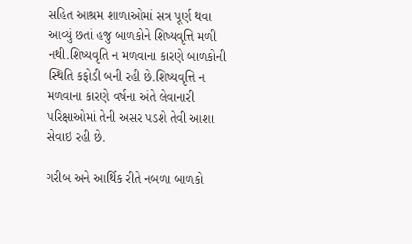સહિત આશ્રમ શાળાઓમાં સત્ર પૂર્ણ થવા આવ્યું છતાં હજુ બાળકોને શિષ્યવૃત્તિ મળી નથી.શિષ્યવૃતિ ન મળવાના કારણે બાળકોની સ્થિતિ કફોડી બની રહી છે.શિષ્યવૃત્તિ ન મળવાના કારણે વર્ષના અંતે લેવાનારી પરિક્ષાઓમાં તેની અસર પડશે તેવી આશા સેવાઇ રહી છે.

ગરીબ અને આર્થિક રીતે નબળા બાળકો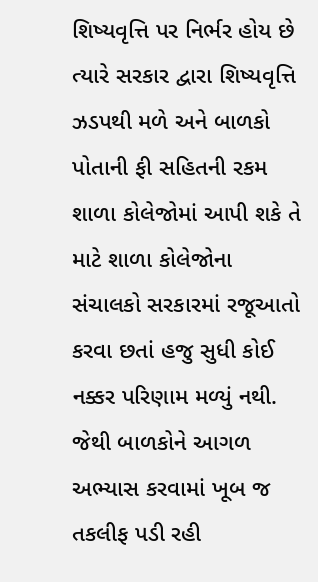શિષ્યવૃત્તિ પર નિર્ભર હોય છે ત્યારે સરકાર દ્વારા શિષ્યવૃત્તિ ઝડપથી મળે અને બાળકો પોતાની ફી સહિતની રકમ શાળા કોલેજોમાં આપી શકે તે માટે શાળા કોલેજોના સંચાલકો સરકારમાં રજૂઆતો કરવા છતાં હજુ સુધી કોઈ નક્કર પરિણામ મળ્યું નથી. જેથી બાળકોને આગળ અભ્યાસ કરવામાં ખૂબ જ તકલીફ પડી રહી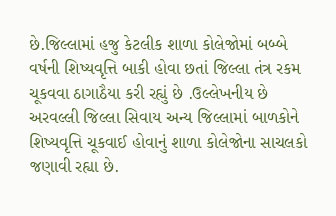છે.જિલ્લામાં હજુ કેટલીક શાળા કોલેજોમાં બબ્બે વર્ષની શિષ્યવૃત્તિ બાકી હોવા છતાં જિલ્લા તંત્ર રકમ ચૂકવવા ઠાગાઠૈયા કરી રહ્યું છે .ઉલ્લેખનીય છે અરવલ્લી જિલ્લા સિવાય અન્ય જિલ્લામાં બાળકોને શિષ્યવૃત્તિ ચૂકવાઈ હોવાનું શાળા કોલેજોના સાચલકો જણાવી રહ્યા છે.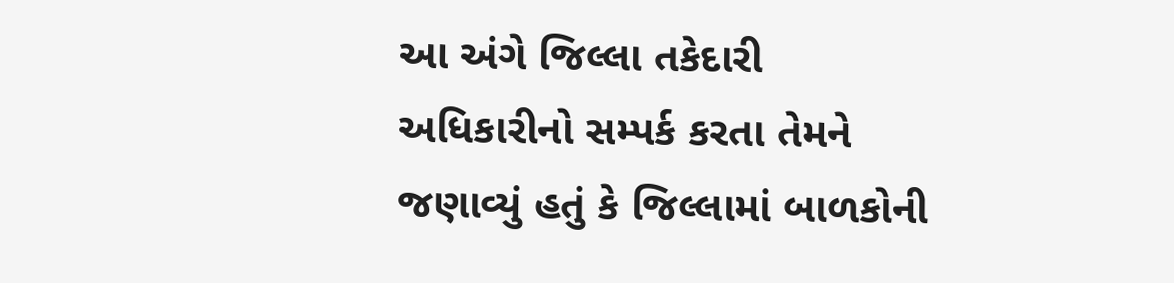આ અંગે જિલ્લા તકેદારી અધિકારીનો સમ્પર્ક કરતા તેમને જણાવ્યું હતું કે જિલ્લામાં બાળકોની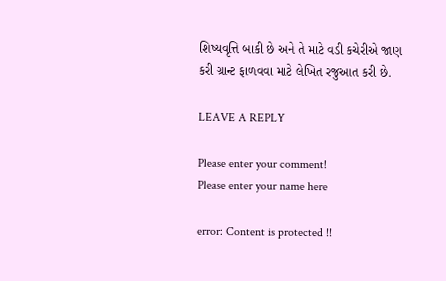શિષ્યવૃત્તિ બાકી છે અને તે માટે વડી કચેરીએ જાણ કરી ગ્રાન્ટ ફાળવવા માટે લેખિત રજુઆત કરી છે.

LEAVE A REPLY

Please enter your comment!
Please enter your name here

error: Content is protected !!